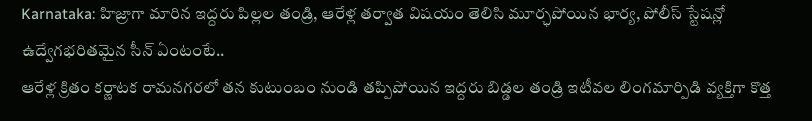Karnataka: హిజ్రాగా మారిన ఇద్దరు పిల్లల తండ్రి, ఆరేళ్ల తర్వాత విషయం తెలిసి మూర్ఛపోయిన భార్య, పోలీస్ స్టేషన్లో ఉద్వేగభరితమైన సీన్ ఏంటంటే..
ఆరేళ్ల క్రితం కర్ణాటక రామనగరలో తన కుటుంబం నుండి తప్పిపోయిన ఇద్దరు బిడ్డల తండ్రి ఇటీవల లింగమార్పిడి వ్యక్తిగా కొత్త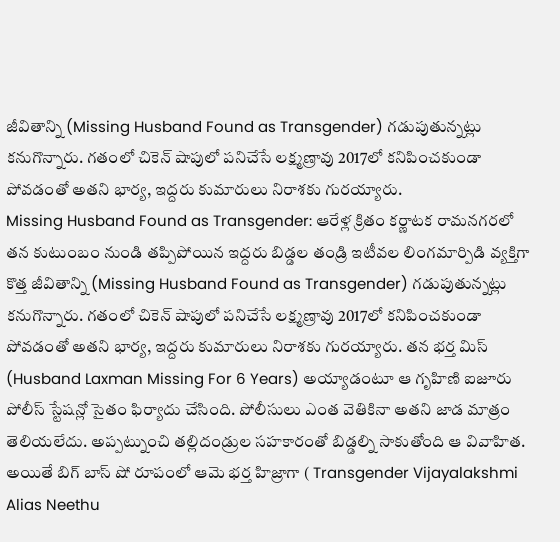జీవితాన్ని (Missing Husband Found as Transgender) గడుపుతున్నట్లు కనుగొన్నారు. గతంలో చికెన్ షాపులో పనిచేసే లక్ష్మణ్రావు 2017లో కనిపించకుండా పోవడంతో అతని భార్య, ఇద్దరు కుమారులు నిరాశకు గురయ్యారు.
Missing Husband Found as Transgender: ఆరేళ్ల క్రితం కర్ణాటక రామనగరలో తన కుటుంబం నుండి తప్పిపోయిన ఇద్దరు బిడ్డల తండ్రి ఇటీవల లింగమార్పిడి వ్యక్తిగా కొత్త జీవితాన్ని (Missing Husband Found as Transgender) గడుపుతున్నట్లు కనుగొన్నారు. గతంలో చికెన్ షాపులో పనిచేసే లక్ష్మణ్రావు 2017లో కనిపించకుండా పోవడంతో అతని భార్య, ఇద్దరు కుమారులు నిరాశకు గురయ్యారు. తన భర్త మిస్ (Husband Laxman Missing For 6 Years) అయ్యాడంటూ ఆ గృహిణి ఐజూరు పోలీస్ స్టేషన్లో సైతం ఫిర్యాదు చేసింది. పోలీసులు ఎంత వెతికినా అతని జాడ మాత్రం తెలియలేదు. అప్పట్నుంచి తల్లిదండ్రుల సహకారంతో బిడ్డల్ని సాకుతోంది ఆ వివాహిత.
అయితే బిగ్ బాస్ షో రూపంలో ఆమె భర్త హిజ్రాగా ( Transgender Vijayalakshmi Alias Neethu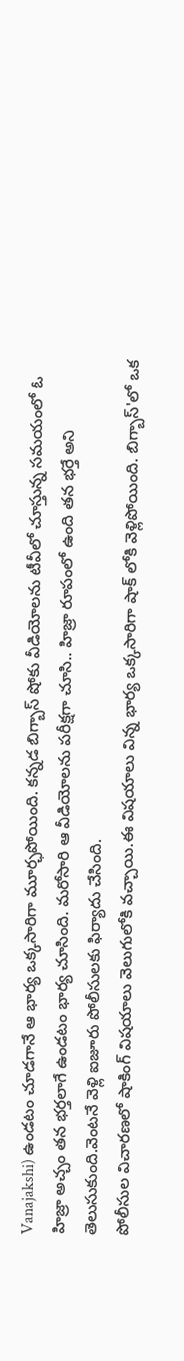Vanajakshi) ఉండటం చూడగానే ఆ భార్య ఒక్కసారిగా మూర్ఛపోయింది. కన్నడ బిగ్బాస్ షోకు వీడియోలను టీవీలో చూస్తున్న సమయంలో ఓ హిజ్రా అచ్చం తన భర్తలాగే ఉండటం భార్య చూసింది. మరోసారి ఆ వీడియోలను పరీక్షగా చూసి.. హిజ్రా రూపంలో ఉంది తన భర్తే అని తెలుసుకుంది.వెంటనే వెళ్లి ఐజూరు పోలీసులకు ఫిర్యాదు చేసింది.
పోలీసుల విచారణలో షాకింగ్ విషయాలు వెలుగులోకి వచ్చాయి.ఈ విషయాలు విన్న భార్య ఒక్కసారిగా షాక్ లోకి వెళ్లిపోయింది. బిగ్బాస్'లో ఒక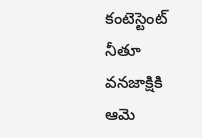కంటెస్టెంట్ నీతూ వనజాక్షికి ఆమె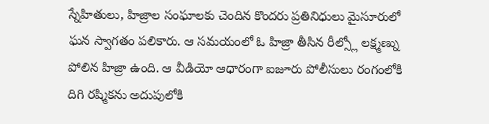స్నేహితులు, హిజ్రాల సంఘాలకు చెందిన కొందరు ప్రతినిధులు మైసూరులో ఘన స్వాగతం పలికారు. ఆ సమయంలో ఓ హిజ్రా తీసిన రీల్స్లో లక్ష్మణ్ను పోలిన హిజ్రా ఉంది. ఆ వీడియో ఆధారంగా ఐజూరు పోలీసులు రంగంలోకి దిగి రష్మికను అదుపులోకి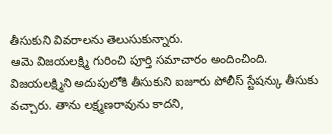తీసుకుని వివరాలను తెలుసుకున్నారు.
ఆమె విజయలక్ష్మి గురించి పూర్తి సమాచారం అందించింది. విజయలక్ష్మిని అదుపులోకి తీసుకుని ఐజూరు పోలీస్ స్టేషన్కు తీసుకు వచ్చారు. తాను లక్ష్మణరావును కాదని,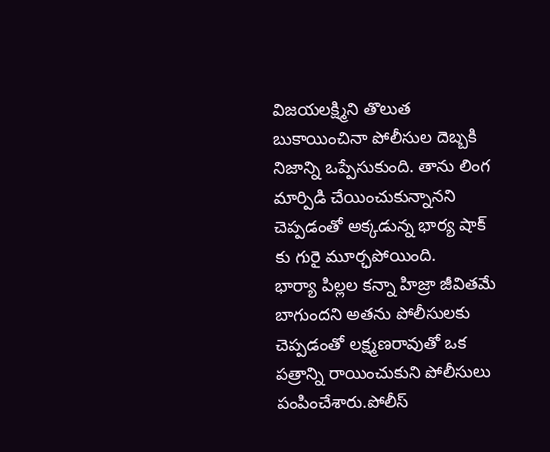విజయలక్ష్మిని తొలుత బుకాయించినా పోలీసుల దెబ్బకి నిజాన్ని ఒప్పేసుకుంది. తాను లింగ మార్పిడి చేయించుకున్నానని చెప్పడంతో అక్కడున్న భార్య షాక్ కు గురై మూర్ఛపోయింది.
భార్యా పిల్లల కన్నా హిజ్రా జీవితమే బాగుందని అతను పోలీసులకు చెప్పడంతో లక్ష్మణరావుతో ఒక పత్రాన్ని రాయించుకుని పోలీసులు పంపించేశారు.పోలీస్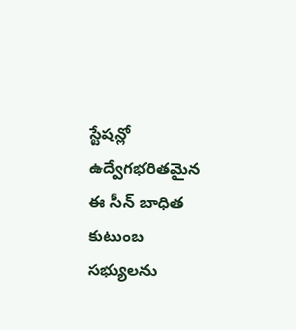స్టేషన్లో ఉద్వేగభరితమైన ఈ సీన్ బాధిత కుటుంబ సభ్యులను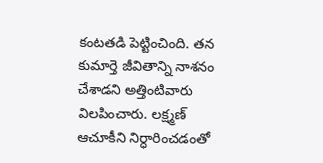కంటతడి పెట్టించింది. తన కుమార్తె జీవితాన్ని నాశనం చేశాడని అత్తింటివారు విలపించారు. లక్ష్మణ్ ఆచూకీని నిర్ధారించడంతో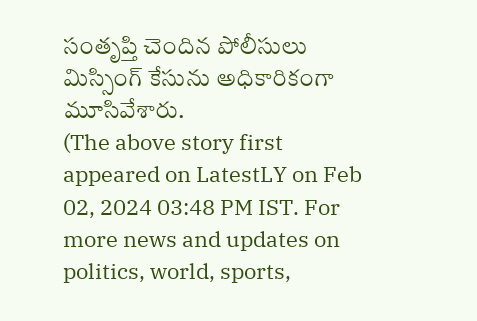సంతృప్తి చెందిన పోలీసులు మిస్సింగ్ కేసును అధికారికంగా మూసివేశారు.
(The above story first appeared on LatestLY on Feb 02, 2024 03:48 PM IST. For more news and updates on politics, world, sports,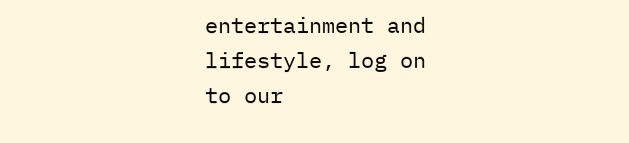entertainment and lifestyle, log on to our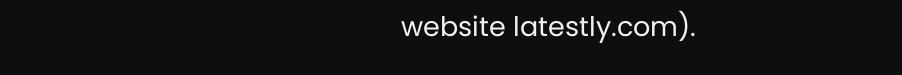website latestly.com).